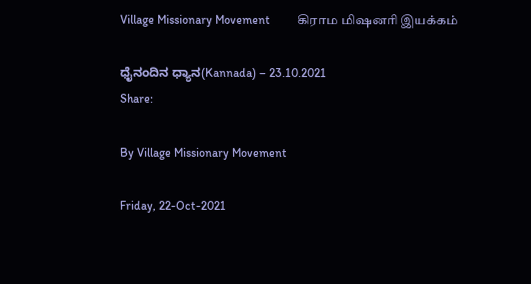Village Missionary Movement         கிராம மிஷனரி இயக்கம்

ಧೈನಂದಿನ ಧ್ಯಾನ(Kannada) – 23.10.2021
Share:

By Village Missionary Movement

Friday, 22-Oct-2021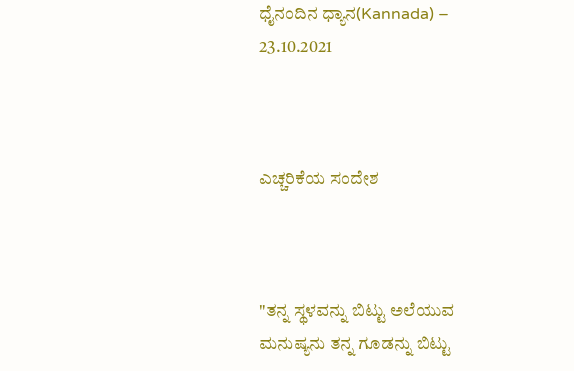ಧೈನಂದಿನ ಧ್ಯಾನ(Kannada) – 23.10.2021



ಎಚ್ಚರಿಕೆಯ ಸಂದೇಶ



"ತನ್ನ ಸ್ಥಳವನ್ನು ಬಿಟ್ಟು ಅಲೆಯುವ ಮನುಷ್ಯನು ತನ್ನ ಗೂಡನ್ನು ಬಿಟ್ಟು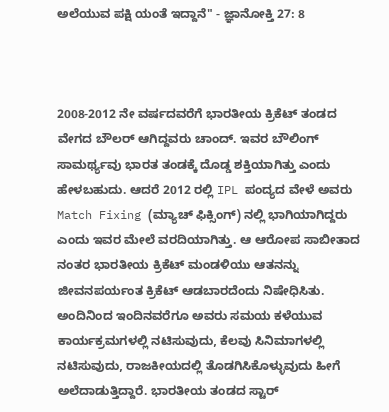ಅಲೆಯುವ ಪಕ್ಷಿ ಯಂತೆ ಇದ್ದಾನೆ" - ಜ್ಞಾನೋಕ್ತಿ 27: 8



2008-2012 ನೇ ವರ್ಷದವರೆಗೆ ಭಾರತೀಯ ಕ್ರಿಕೆಟ್ ತಂಡದ ವೇಗದ ಬೌಲರ್ ಆಗಿದ್ದವರು ಚಾಂದ್. ಇವರ ಬೌಲಿಂಗ್ ಸಾಮರ್ಥ್ಯವು ಭಾರತ ತಂಡಕ್ಕೆ ದೊಡ್ಡ ಶಕ್ತಿಯಾಗಿತ್ತು ಎಂದು ಹೇಳಬಹುದು. ಆದರೆ 2012 ರಲ್ಲಿ IPL ಪಂದ್ಯದ ವೇಳೆ ಅವರು Match Fixing (ಮ್ಯಾಚ್ ಫಿಕ್ಸಿಂಗ್) ನಲ್ಲಿ ಭಾಗಿಯಾಗಿದ್ದರು ಎಂದು ಇವರ ಮೇಲೆ ವರದಿಯಾಗಿತ್ತು. ಆ ಆರೋಪ ಸಾಬೀತಾದ ನಂತರ ಭಾರತೀಯ ಕ್ರಿಕೆಟ್ ಮಂಡಳಿಯು ಆತನನ್ನು ಜೀವನಪರ್ಯಂತ ಕ್ರಿಕೆಟ್ ಆಡಬಾರದೆಂದು ನಿಷೇಧಿಸಿತು. ಅಂದಿನಿಂದ ಇಂದಿನವರೆಗೂ ಅವರು ಸಮಯ ಕಳೆಯುವ ಕಾರ್ಯಕ್ರಮಗಳಲ್ಲಿ ನಟಿಸುವುದು, ಕೆಲವು ಸಿನಿಮಾಗಳಲ್ಲಿ ನಟಿಸುವುದು, ರಾಜಕೀಯದಲ್ಲಿ ತೊಡಗಿಸಿಕೊಳ್ಳುವುದು ಹೀಗೆ ಅಲೆದಾಡುತ್ತಿದ್ದಾರೆ. ಭಾರತೀಯ ತಂಡದ ಸ್ಟಾರ್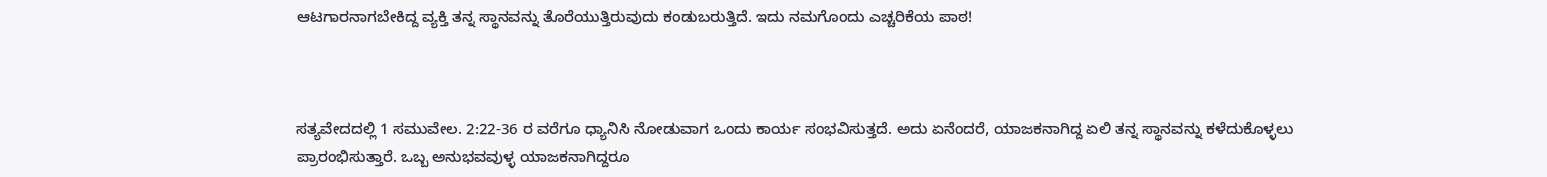ಆಟಗಾರನಾಗಬೇಕಿದ್ದ ವ್ಯಕ್ತಿ ತನ್ನ ಸ್ಥಾನವನ್ನು ತೊರೆಯುತ್ತಿರುವುದು ಕಂಡುಬರುತ್ತಿದೆ. ಇದು ನಮಗೊಂದು ಎಚ್ಚರಿಕೆಯ ಪಾಠ!



ಸತ್ಯವೇದದಲ್ಲಿ 1 ಸಮುವೇಲ. 2:22-36 ರ ವರೆಗೂ ಧ್ಯಾನಿಸಿ ನೋಡುವಾಗ ಒಂದು ಕಾರ್ಯ ಸಂಭವಿಸುತ್ತದೆ. ಅದು ಏನೆಂದರೆ, ಯಾಜಕನಾಗಿದ್ದ ಏಲಿ ತನ್ನ ಸ್ಥಾನವನ್ನು ಕಳೆದುಕೊಳ್ಳಲು ಪ್ರಾರಂಭಿಸುತ್ತಾರೆ. ಒಬ್ಬ ಅನುಭವವುಳ್ಳ ಯಾಜಕನಾಗಿದ್ದರೂ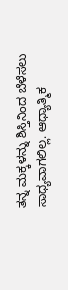ತನ್ನ ಮಕ್ಕಳನ್ನು ಶಿಸ್ತಿನಿಂದ ಬೆಳೆಸಲು ಸಾಧ್ಯವಾಗಲಿಲ್ಲ. ಆಧ್ಯಾತ್ಮಿಕ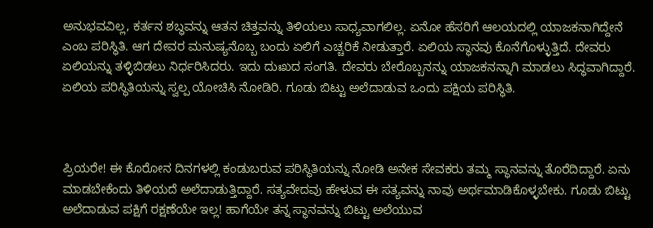ಅನುಭವವಿಲ್ಲ, ಕರ್ತನ ಶಬ್ಧವನ್ನು ಆತನ ಚಿತ್ತವನ್ನು ತಿಳಿಯಲು ಸಾಧ್ಯವಾಗಲಿಲ್ಲ. ಏನೋ ಹೆಸರಿಗೆ ಆಲಯದಲ್ಲಿ ಯಾಜಕನಾಗಿದ್ದೇನೆ ಎಂಬ ಪರಿಸ್ಥಿತಿ. ಆಗ ದೇವರ ಮನುಷ್ಯನೊಬ್ಬ ಬಂದು ಏಲಿಗೆ ಎಚ್ಚರಿಕೆ ನೀಡುತ್ತಾರೆ. ಏಲಿಯ ಸ್ಥಾನವು ಕೊನೆಗೊಳ್ಳುತ್ತಿದೆ. ದೇವರು ಏಲಿಯನ್ನು ತಳ್ಳಿಬಿಡಲು ನಿರ್ಧರಿಸಿದರು. ಇದು ದುಃಖದ ಸಂಗತಿ. ದೇವರು ಬೇರೊಬ್ಬನನ್ನು ಯಾಜಕನನ್ನಾಗಿ ಮಾಡಲು ಸಿದ್ಧವಾಗಿದ್ದಾರೆ. ಏಲಿಯ ಪರಿಸ್ಥಿತಿಯನ್ನು ಸ್ವಲ್ಪ ಯೋಚಿಸಿ ನೋಡಿರಿ. ಗೂಡು ಬಿಟ್ಟು ಅಲೆದಾಡುವ ಒಂದು ಪಕ್ಷಿಯ ಪರಿಸ್ಥಿತಿ.



ಪ್ರಿಯರೇ! ಈ ಕೊರೋನ ದಿನಗಳಲ್ಲಿ ಕಂಡುಬರುವ ಪರಿಸ್ಥಿತಿಯನ್ನು ನೋಡಿ ಅನೇಕ ಸೇವಕರು ತಮ್ಮ ಸ್ಥಾನವನ್ನು ತೊರೆದಿದ್ದಾರೆ. ಏನು ಮಾಡಬೇಕೆಂದು ತಿಳಿಯದೆ ಅಲೆದಾಡುತ್ತಿದ್ದಾರೆ. ಸತ್ಯವೇದವು ಹೇಳುವ ಈ ಸತ್ಯವನ್ನು ನಾವು ಅರ್ಥಮಾಡಿಕೊಳ್ಳಬೇಕು. ಗೂಡು ಬಿಟ್ಟು ಅಲೆದಾಡುವ ಪಕ್ಷಿಗೆ ರಕ್ಷಣೆಯೇ ಇಲ್ಲ! ಹಾಗೆಯೇ ತನ್ನ ಸ್ಥಾನವನ್ನು ಬಿಟ್ಟು ಅಲೆಯುವ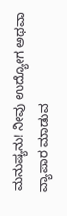ಮನುಷ್ಯನು! ನೀವು ಉದ್ಯೋಗ ಅಥವಾ ವ್ಯಾಪಾರ ಮಾಡುವ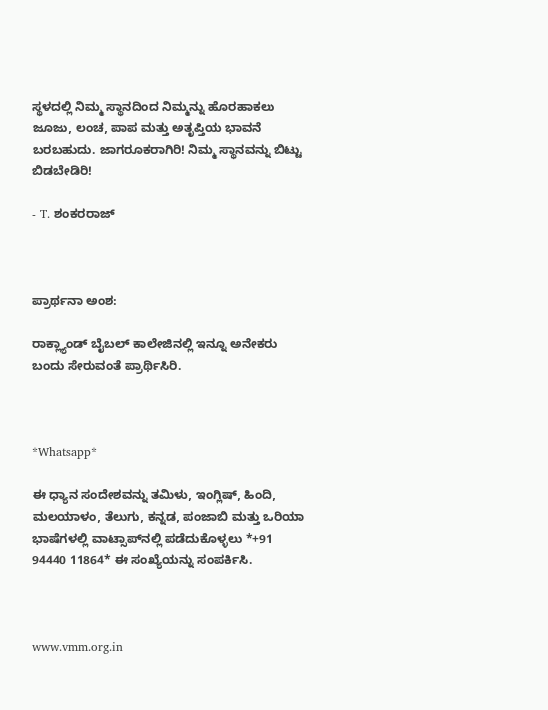ಸ್ಥಳದಲ್ಲಿ ನಿಮ್ಮ ಸ್ಥಾನದಿಂದ ನಿಮ್ಮನ್ನು ಹೊರಹಾಕಲು ಜೂಜು, ಲಂಚ, ಪಾಪ ಮತ್ತು ಅತೃಪ್ತಿಯ ಭಾವನೆ ಬರಬಹುದು. ಜಾಗರೂಕರಾಗಿರಿ! ನಿಮ್ಮ ಸ್ಥಾನವನ್ನು ಬಿಟ್ಟು ಬಿಡಬೇಡಿರಿ!

- T. ಶಂಕರರಾಜ್



ಪ್ರಾರ್ಥನಾ ಅಂಶ:

ರಾಕ್ಲ್ಯಾಂಡ್ ಬೈಬಲ್ ಕಾಲೇಜಿನಲ್ಲಿ ಇನ್ನೂ ಅನೇಕರು ಬಂದು ಸೇರುವಂತೆ ಪ್ರಾರ್ಥಿಸಿರಿ.



*Whatsapp*

ಈ ಧ್ಯಾನ ಸಂದೇಶವನ್ನು ತಮಿಳು, ಇಂಗ್ಲಿಷ್, ಹಿಂದಿ, ಮಲಯಾಳಂ, ತೆಲುಗು, ಕನ್ನಡ, ಪಂಜಾಬಿ ಮತ್ತು ಒರಿಯಾ ಭಾಷೆಗಳಲ್ಲಿ ವಾಟ್ಸಾಪ್‌ನಲ್ಲಿ ಪಡೆದುಕೊಳ್ಳಲು *+91 94440 11864* ಈ ಸಂಖ್ಯೆಯನ್ನು ಸಂಪರ್ಕಿಸಿ.



www.vmm.org.in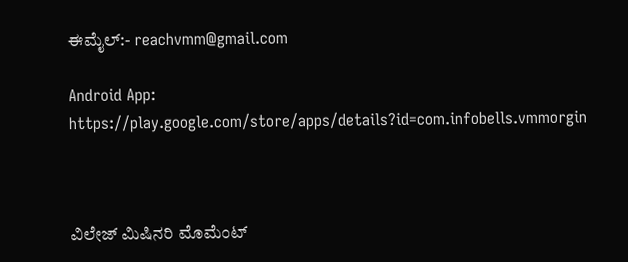ಈಮೈಲ್:- reachvmm@gmail.com

Android App: https://play.google.com/store/apps/details?id=com.infobells.vmmorgin



ವಿಲೇಜ್ ಮಿಷಿನರಿ ಮೊಮೆಂಟ್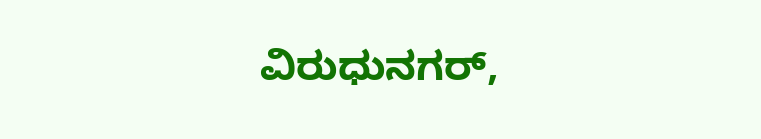ವಿರುಧುನಗರ್,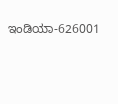ಇಂಡಿಯಾ-626001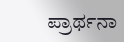ಪ್ರಾರ್ಥನಾ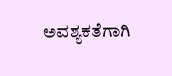ಅವಶ್ಯಕತೆಗಾಗಿ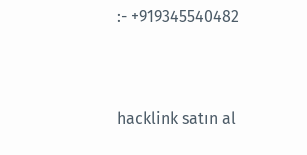:- +919345540482



hacklink satın al